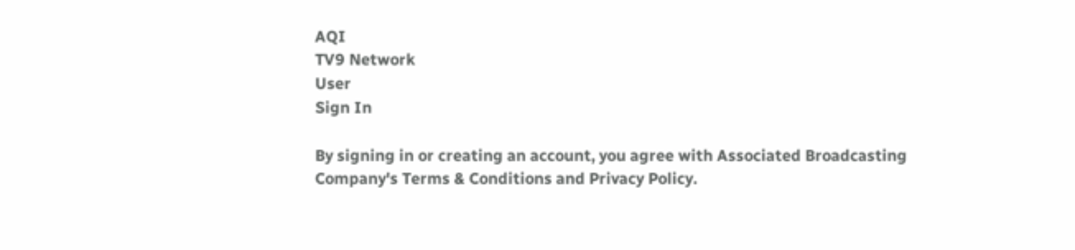AQI
TV9 Network
User
Sign In

By signing in or creating an account, you agree with Associated Broadcasting Company's Terms & Conditions and Privacy Policy.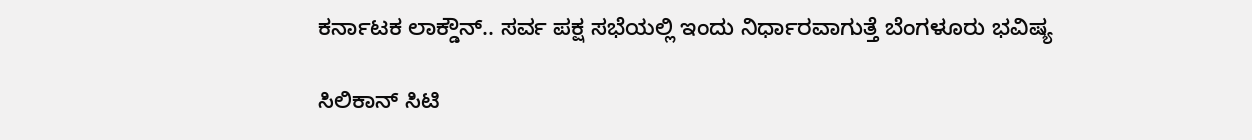ಕರ್ನಾಟಕ ಲಾಕ್ಡೌನ್.. ಸರ್ವ ಪಕ್ಷ ಸಭೆಯಲ್ಲಿ ಇಂದು ನಿರ್ಧಾರವಾಗುತ್ತೆ ಬೆಂಗಳೂರು ಭವಿಷ್ಯ

ಸಿಲಿಕಾನ್ ಸಿಟಿ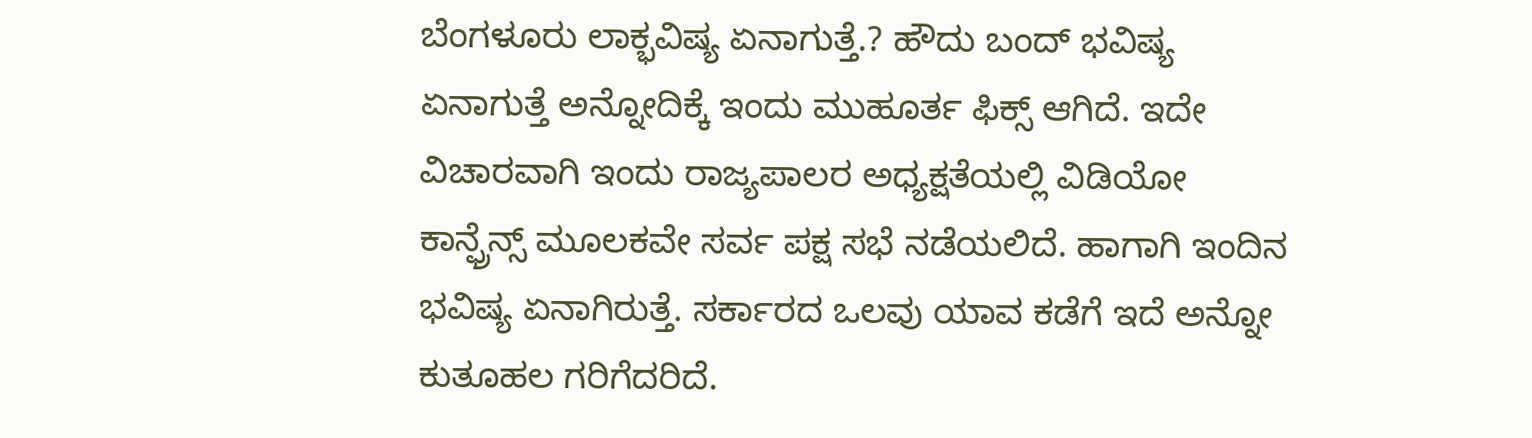ಬೆಂಗಳೂರು ಲಾಕ್ಭವಿಷ್ಯ ಏನಾಗುತ್ತೆ.? ಹೌದು ಬಂದ್ ಭವಿಷ್ಯ ಏನಾಗುತ್ತೆ ಅನ್ನೋದಿಕ್ಕೆ ಇಂದು ಮುಹೂರ್ತ ಫಿಕ್ಸ್ ಆಗಿದೆ. ಇದೇ ವಿಚಾರವಾಗಿ ಇಂದು ರಾಜ್ಯಪಾಲರ ಅಧ್ಯಕ್ಷತೆಯಲ್ಲಿ ವಿಡಿಯೋ ಕಾನ್ಫ್ರೆನ್ಸ್ ಮೂಲಕವೇ ಸರ್ವ ಪಕ್ಷ ಸಭೆ ನಡೆಯಲಿದೆ. ಹಾಗಾಗಿ ಇಂದಿನ ಭವಿಷ್ಯ ಏನಾಗಿರುತ್ತೆ. ಸರ್ಕಾರದ ಒಲವು ಯಾವ ಕಡೆಗೆ ಇದೆ ಅನ್ನೋ ಕುತೂಹಲ ಗರಿಗೆದರಿದೆ.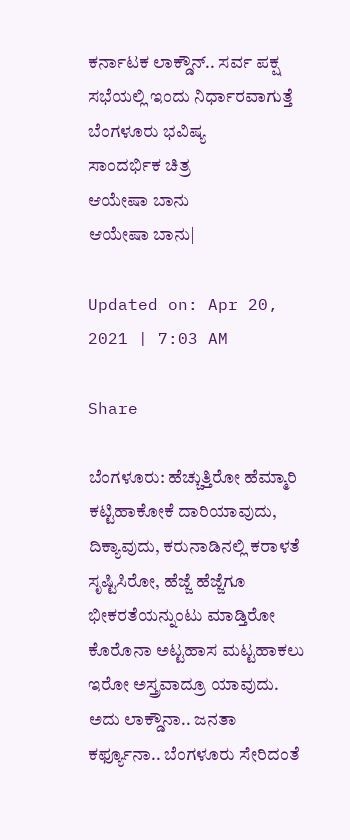ಕರ್ನಾಟಕ ಲಾಕ್ಡೌನ್.. ಸರ್ವ ಪಕ್ಷ ಸಭೆಯಲ್ಲಿ ಇಂದು ನಿರ್ಧಾರವಾಗುತ್ತೆ ಬೆಂಗಳೂರು ಭವಿಷ್ಯ
ಸಾಂದರ್ಭಿಕ ಚಿತ್ರ
ಆಯೇಷಾ ಬಾನು
ಆಯೇಷಾ ಬಾನು|

Updated on: Apr 20, 2021 | 7:03 AM

Share

ಬೆಂಗಳೂರು: ಹೆಚ್ಚುತ್ತಿರೋ ಹೆಮ್ಮಾರಿ ಕಟ್ಟಿಹಾಕೋಕೆ ದಾರಿಯಾವುದು, ದಿಕ್ಯಾವುದು, ಕರುನಾಡಿನಲ್ಲಿ ಕರಾಳತೆ ಸೃಷ್ಟಿಸಿರೋ, ಹೆಜ್ಜೆ ಹೆಜ್ಜೆಗೂ ಭೀಕರತೆಯನ್ನುಂಟು ಮಾಡ್ತಿರೋ ಕೊರೊನಾ ಅಟ್ಟಹಾಸ ಮಟ್ಟಹಾಕಲು ಇರೋ ಅಸ್ತ್ರವಾದ್ರೂ ಯಾವುದು. ಅದು ಲಾಕ್ಡೌನಾ.. ಜನತಾ ಕರ್ಫ್ಯೂನಾ.. ಬೆಂಗಳೂರು ಸೇರಿದಂತೆ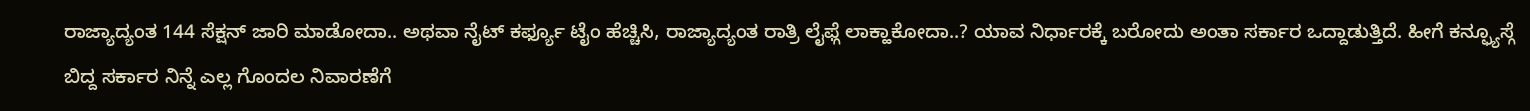ರಾಜ್ಯಾದ್ಯಂತ 144 ಸೆಕ್ಷನ್ ಜಾರಿ ಮಾಡೋದಾ.. ಅಥವಾ ನೈಟ್ ಕರ್ಫ್ಯೂ ಟೈಂ ಹೆಚ್ಚಿಸಿ, ರಾಜ್ಯಾದ್ಯಂತ ರಾತ್ರಿ ಲೈಫ್ಗೆ ಲಾಕ್ಹಾಕೋದಾ..? ಯಾವ ನಿರ್ಧಾರಕ್ಕೆ ಬರೋದು ಅಂತಾ ಸರ್ಕಾರ ಒದ್ದಾಡುತ್ತಿದೆ. ಹೀಗೆ ಕನ್ಫ್ಯೂಸ್ಗೆ ಬಿದ್ದ ಸರ್ಕಾರ ನಿನ್ನೆ ಎಲ್ಲ ಗೊಂದಲ ನಿವಾರಣೆಗೆ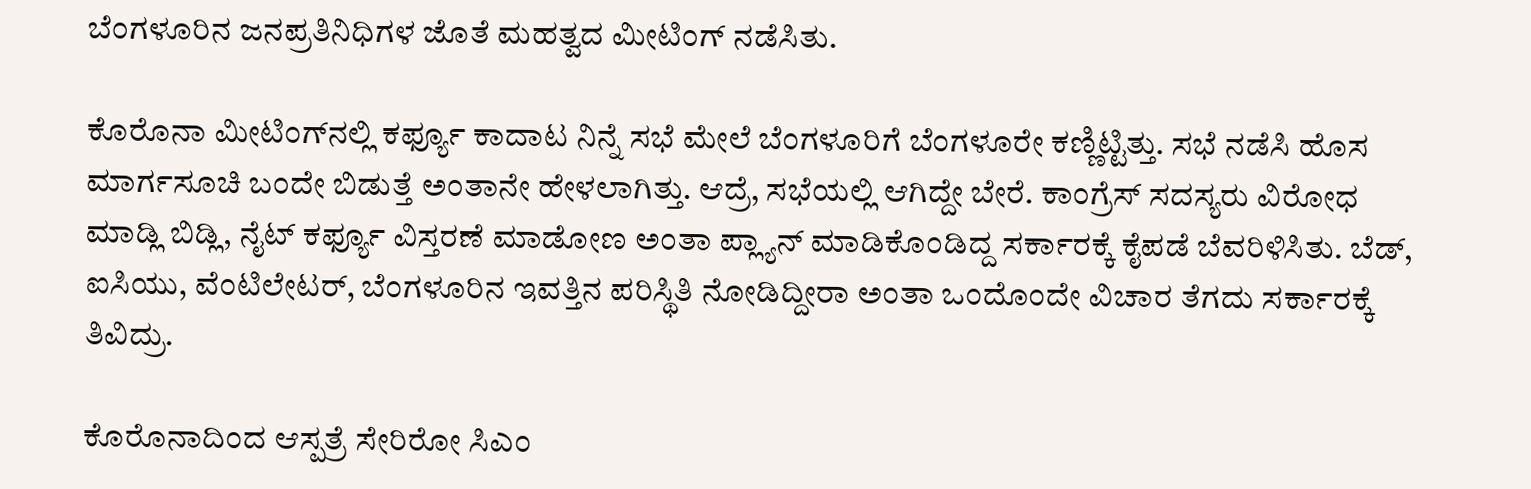ಬೆಂಗಳೂರಿನ ಜನಪ್ರತಿನಿಧಿಗಳ ಜೊತೆ ಮಹತ್ವದ ಮೀಟಿಂಗ್ ನಡೆಸಿತು.

ಕೊರೊನಾ ಮೀಟಿಂಗ್‌ನಲ್ಲಿ ಕರ್ಫ್ಯೂ ಕಾದಾಟ ನಿನ್ನೆ ಸಭೆ ಮೇಲೆ ಬೆಂಗಳೂರಿಗೆ ಬೆಂಗಳೂರೇ ಕಣ್ಣಿಟ್ಟಿತ್ತು. ಸಭೆ ನಡೆಸಿ ಹೊಸ ಮಾರ್ಗಸೂಚಿ ಬಂದೇ ಬಿಡುತ್ತೆ ಅಂತಾನೇ ಹೇಳಲಾಗಿತ್ತು. ಆದ್ರೆ, ಸಭೆಯಲ್ಲಿ ಆಗಿದ್ದೇ ಬೇರೆ. ಕಾಂಗ್ರೆಸ್ ಸದಸ್ಯರು ವಿರೋಧ ಮಾಡ್ಲಿ ಬಿಡ್ಲಿ, ನೈಟ್‌ ಕರ್ಫ್ಯೂ ವಿಸ್ತರಣೆ ಮಾಡೋಣ ಅಂತಾ ಪ್ಲ್ಯಾನ್ ಮಾಡಿಕೊಂಡಿದ್ದ ಸರ್ಕಾರಕ್ಕೆ ಕೈಪಡೆ ಬೆವರಿಳಿಸಿತು. ಬೆಡ್, ಐಸಿಯು, ವೆಂಟಿಲೇಟರ್, ಬೆಂಗಳೂರಿನ ಇವತ್ತಿನ ಪರಿಸ್ಥಿತಿ ನೋಡಿದ್ದೀರಾ ಅಂತಾ ಒಂದೊಂದೇ ವಿಚಾರ ತೆಗದು ಸರ್ಕಾರಕ್ಕೆ ತಿವಿದ್ರು.

ಕೊರೊನಾದಿಂದ ಆಸ್ಪತ್ರೆ ಸೇರಿರೋ ಸಿಎಂ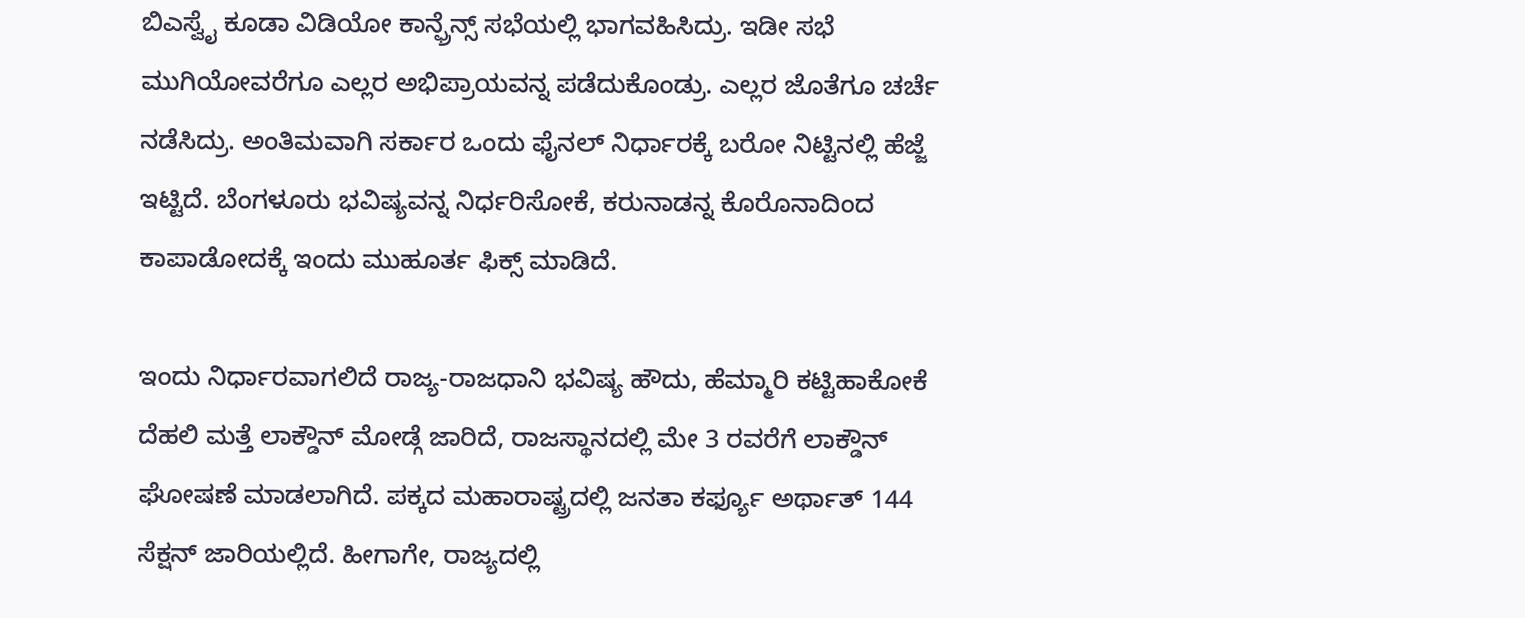ಬಿಎಸ್ವೈ ಕೂಡಾ ವಿಡಿಯೋ ಕಾನ್ಫ್ರೆನ್ಸ್ ಸಭೆಯಲ್ಲಿ ಭಾಗವಹಿಸಿದ್ರು. ಇಡೀ ಸಭೆ ಮುಗಿಯೋವರೆಗೂ ಎಲ್ಲರ ಅಭಿಪ್ರಾಯವನ್ನ ಪಡೆದುಕೊಂಡ್ರು. ಎಲ್ಲರ ಜೊತೆಗೂ ಚರ್ಚೆ ನಡೆಸಿದ್ರು. ಅಂತಿಮವಾಗಿ ಸರ್ಕಾರ ಒಂದು ಫೈನಲ್ ನಿರ್ಧಾರಕ್ಕೆ ಬರೋ ನಿಟ್ಟಿನಲ್ಲಿ ಹೆಜ್ಜೆ ಇಟ್ಟಿದೆ. ಬೆಂಗಳೂರು ಭವಿಷ್ಯವನ್ನ ನಿರ್ಧರಿಸೋಕೆ, ಕರುನಾಡನ್ನ ಕೊರೊನಾದಿಂದ ಕಾಪಾಡೋದಕ್ಕೆ ಇಂದು ಮುಹೂರ್ತ ಫಿಕ್ಸ್ ಮಾಡಿದೆ.

ಇಂದು ನಿರ್ಧಾರವಾಗಲಿದೆ ರಾಜ್ಯ-ರಾಜಧಾನಿ ಭವಿಷ್ಯ ಹೌದು, ಹೆಮ್ಮಾರಿ ಕಟ್ಟಿಹಾಕೋಕೆ ದೆಹಲಿ ಮತ್ತೆ ಲಾಕ್ಡೌನ್ ಮೋಡ್ಗೆ ಜಾರಿದೆ, ರಾಜಸ್ಥಾನದಲ್ಲಿ ಮೇ 3 ರವರೆಗೆ ಲಾಕ್ಡೌನ್ ಘೋಷಣೆ ಮಾಡಲಾಗಿದೆ. ಪಕ್ಕದ ಮಹಾರಾಷ್ಟ್ರದಲ್ಲಿ ಜನತಾ ಕರ್ಫ್ಯೂ ಅರ್ಥಾತ್ 144 ಸೆಕ್ಷನ್ ಜಾರಿಯಲ್ಲಿದೆ. ಹೀಗಾಗೇ, ರಾಜ್ಯದಲ್ಲಿ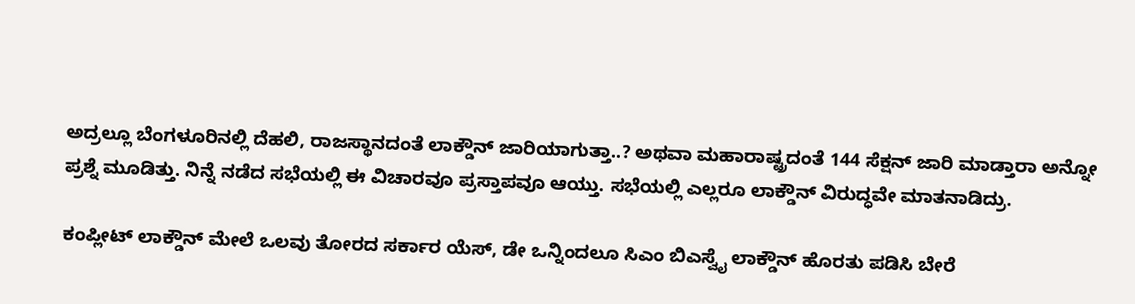ಅದ್ರಲ್ಲೂ ಬೆಂಗಳೂರಿನಲ್ಲಿ ದೆಹಲಿ, ರಾಜಸ್ಥಾನದಂತೆ ಲಾಕ್ಡೌನ್ ಜಾರಿಯಾಗುತ್ತಾ..? ಅಥವಾ ಮಹಾರಾಷ್ಟ್ರದಂತೆ 144 ಸೆಕ್ಷನ್ ಜಾರಿ ಮಾಡ್ತಾರಾ ಅನ್ನೋ ಪ್ರಶ್ನೆ ಮೂಡಿತ್ತು. ನಿನ್ನೆ ನಡೆದ ಸಭೆಯಲ್ಲಿ ಈ ವಿಚಾರವೂ ಪ್ರಸ್ತಾಪವೂ ಆಯ್ತು. ಸಭೆಯಲ್ಲಿ ಎಲ್ಲರೂ ಲಾಕ್ಡೌನ್ ವಿರುದ್ಧವೇ ಮಾತನಾಡಿದ್ರು.

ಕಂಪ್ಲೀಟ್ ಲಾಕ್ಡೌನ್ ಮೇಲೆ ಒಲವು ತೋರದ ಸರ್ಕಾರ ಯೆಸ್, ಡೇ ಒನ್ನಿಂದಲೂ ಸಿಎಂ ಬಿಎಸ್ವೈ ಲಾಕ್ಡೌನ್ ಹೊರತು ಪಡಿಸಿ ಬೇರೆ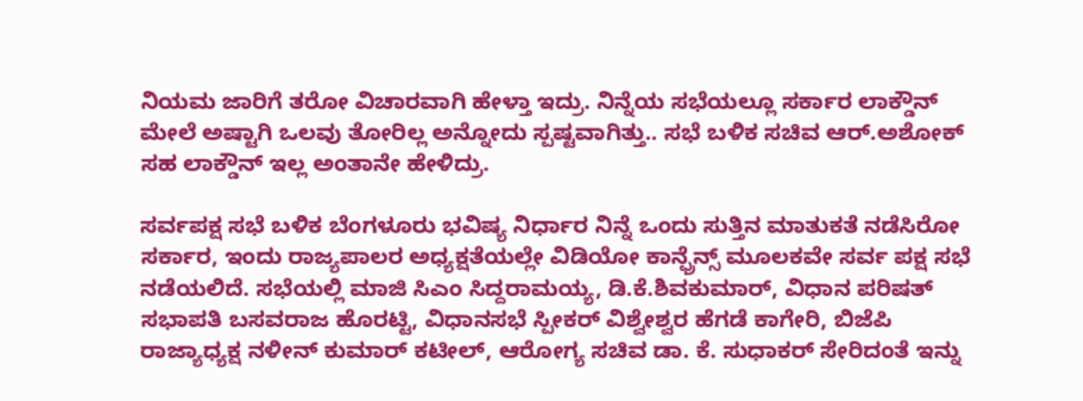ನಿಯಮ ಜಾರಿಗೆ ತರೋ ವಿಚಾರವಾಗಿ ಹೇಳ್ತಾ ಇದ್ರು. ನಿನ್ನೆಯ ಸಭೆಯಲ್ಲೂ ಸರ್ಕಾರ ಲಾಕ್ಡೌನ್ ಮೇಲೆ ಅಷ್ಟಾಗಿ ಒಲವು ತೋರಿಲ್ಲ ಅನ್ನೋದು ಸ್ಪಷ್ಟವಾಗಿತ್ತು.. ಸಭೆ ಬಳಿಕ ಸಚಿವ ಆರ್.ಅಶೋಕ್ ಸಹ ಲಾಕ್ಡೌನ್ ಇಲ್ಲ ಅಂತಾನೇ ಹೇಳಿದ್ರು.

ಸರ್ವಪಕ್ಷ ಸಭೆ ಬಳಿಕ ಬೆಂಗಳೂರು ಭವಿಷ್ಯ ನಿರ್ಧಾರ ನಿನ್ನೆ ಒಂದು ಸುತ್ತಿನ ಮಾತುಕತೆ ನಡೆಸಿರೋ ಸರ್ಕಾರ, ಇಂದು ರಾಜ್ಯಪಾಲರ ಅಧ್ಯಕ್ಷತೆಯಲ್ಲೇ ವಿಡಿಯೋ ಕಾನ್ಫ್ರೆನ್ಸ್ ಮೂಲಕವೇ ಸರ್ವ ಪಕ್ಷ ಸಭೆ ನಡೆಯಲಿದೆ. ಸಭೆಯಲ್ಲಿ ಮಾಜಿ ಸಿಎಂ ಸಿದ್ದರಾಮಯ್ಯ, ಡಿ.ಕೆ.ಶಿವಕುಮಾರ್, ವಿಧಾನ ಪರಿಷತ್ ಸಭಾಪತಿ ಬಸವರಾಜ ಹೊರಟ್ಟಿ, ವಿಧಾನಸಭೆ ಸ್ಪೀಕರ್ ವಿಶ್ವೇಶ್ವರ ಹೆಗಡೆ ಕಾಗೇರಿ, ಬಿಜೆಪಿ ರಾಜ್ಯಾಧ್ಯಕ್ಷ ನಳೀನ್ ಕುಮಾರ್ ಕಟೀಲ್, ಆರೋಗ್ಯ ಸಚಿವ ಡಾ. ಕೆ. ಸುಧಾಕರ್ ಸೇರಿದಂತೆ ಇನ್ನು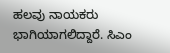ಹಲವು ನಾಯಕರು ಭಾಗಿಯಾಗಲಿದ್ದಾರೆ. ಸಿಎಂ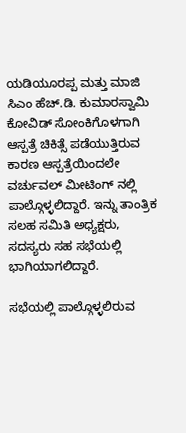ಯಡಿಯೂರಪ್ಪ ಮತ್ತು ಮಾಜಿ‌ ಸಿಎಂ ಹೆಚ್.ಡಿ. ಕುಮಾರಸ್ವಾಮಿ ಕೋವಿಡ್ ಸೋಂಕಿಗೊಳಗಾಗಿ ಆಸ್ಪತ್ರೆ ಚಿಕಿತ್ಸೆ ಪಡೆಯುತ್ತಿರುವ ಕಾರಣ ಆಸ್ಪತ್ರೆಯಿಂದಲೇ ವರ್ಚುವಲ್ ಮೀಟಿಂಗ್ ನಲ್ಲಿ ಪಾಲ್ಗೊಳ್ಳಲಿದ್ದಾರೆ‌. ಇನ್ನು ತಾಂತ್ರಿಕ ಸಲಹ ಸಮಿತಿ ಅಧ್ಯಕ್ಷರು, ಸದಸ್ಯರು ಸಹ ಸಭೆಯಲ್ಲಿ ಭಾಗಿಯಾಗಲಿದ್ದಾರೆ.

ಸಭೆಯಲ್ಲಿ ಪಾಲ್ಗೊಳ್ಳಲಿರುವ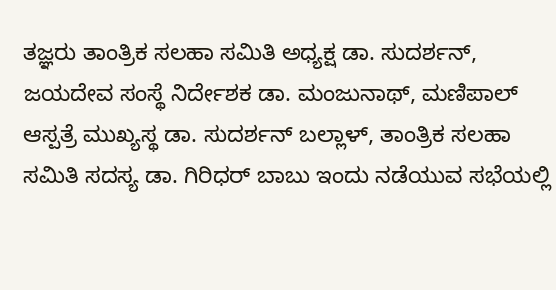ತಜ್ಞರು ತಾಂತ್ರಿಕ ಸಲಹಾ ಸಮಿತಿ ಅಧ್ಯಕ್ಷ ಡಾ‌. ಸುದರ್ಶನ್, ಜಯದೇವ ಸಂಸ್ಥೆ ನಿರ್ದೇಶಕ ಡಾ. ಮಂಜುನಾಥ್, ಮಣಿಪಾಲ್ ಆಸ್ಪತ್ರೆ ಮುಖ್ಯಸ್ಥ ಡಾ. ಸುದರ್ಶನ್ ಬಲ್ಲಾಳ್, ತಾಂತ್ರಿಕ ಸಲಹಾ ಸಮಿತಿ‌ ಸದಸ್ಯ ಡಾ. ಗಿರಿಧರ್ ಬಾಬು ಇಂದು ನಡೆಯುವ ಸಭೆಯಲ್ಲಿ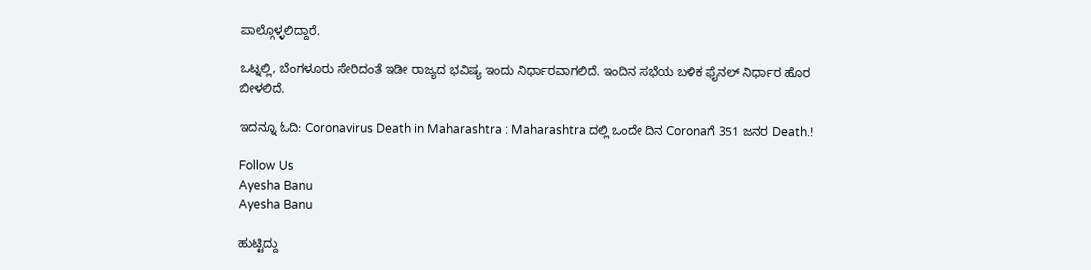ಪಾಲ್ಗೊಳ್ಳಲಿದ್ದಾರೆ.

ಒಟ್ನಲ್ಲಿ, ಬೆಂಗಳೂರು ಸೇರಿದಂತೆ ಇಡೀ ರಾಜ್ಯದ ಭವಿಷ್ಯ ಇಂದು ನಿರ್ಧಾರವಾಗಲಿದೆ. ಇಂದಿನ ಸಭೆಯ ಬಳಿಕ ಫೈನಲ್ ನಿರ್ಧಾರ ಹೊರ ಬೀಳಲಿದೆ.

ಇದನ್ನೂ ಓದಿ: Coronavirus Death in Maharashtra : Maharashtra ದಲ್ಲಿ ಒಂದೇ ದಿನ Coronaಗೆ 351 ಜನರ Death.!

Follow Us
Ayesha Banu
Ayesha Banu

ಹುಟ್ಟಿದ್ದು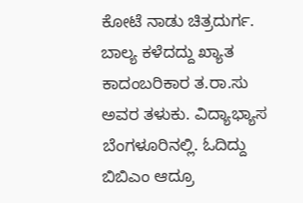ಕೋಟೆ ನಾಡು ಚಿತ್ರದುರ್ಗ. ಬಾಲ್ಯ ಕಳೆದದ್ದು ಖ್ಯಾತ ಕಾದಂಬರಿಕಾರ ತ.ರಾ.ಸು ಅವರ ತಳುಕು. ವಿದ್ಯಾಭ್ಯಾಸ ಬೆಂಗಳೂರಿನಲ್ಲಿ. ಓದಿದ್ದು ಬಿಬಿಎಂ ಆದ್ರೂ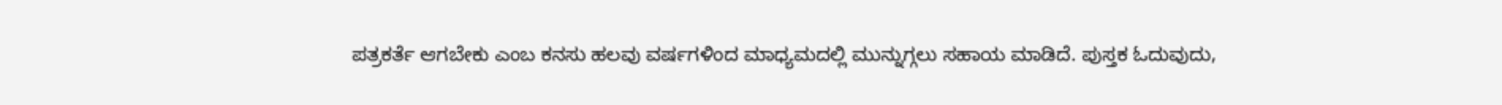ಪತ್ರಕರ್ತೆ ಆಗಬೇಕು ಎಂಬ ಕನಸು ಹಲವು ವರ್ಷಗಳಿಂದ ಮಾಧ್ಯಮದಲ್ಲಿ ಮುನ್ನುಗ್ಗಲು ಸಹಾಯ ಮಾಡಿದೆ. ಪುಸ್ತಕ ಓದುವುದು,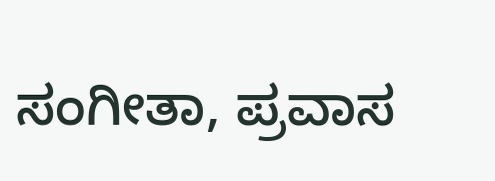ಸಂಗೀತಾ, ಪ್ರವಾಸ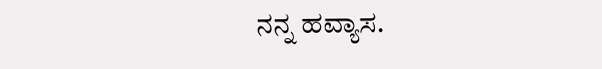ನನ್ನ ಹವ್ಯಾಸ.